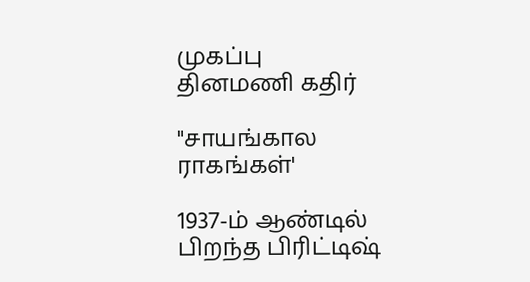முகப்பு
தினமணி கதிர்

"சாயங்கால ராகங்கள்'

1937-ம் ஆண்டில் பிறந்த பிரிட்டிஷ்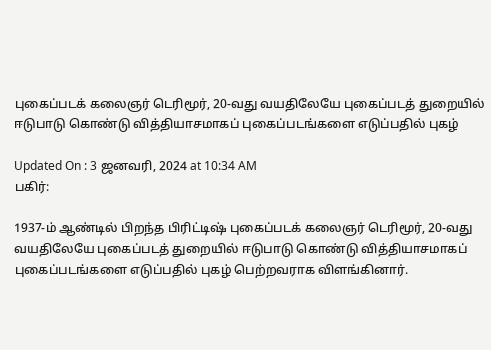புகைப்படக் கலைஞர் டெரிமூர், 20-வது வயதிலேயே புகைப்படத் துறையில் ஈடுபாடு கொண்டு வித்தியாசமாகப் புகைப்படங்களை எடுப்பதில் புகழ்

Updated On : 3 ஜனவரி, 2024 at 10:34 AM
பகிர்:

1937-ம் ஆண்டில் பிறந்த பிரிட்டிஷ் புகைப்படக் கலைஞர் டெரிமூர், 20-வது வயதிலேயே புகைப்படத் துறையில் ஈடுபாடு கொண்டு வித்தியாசமாகப் புகைப்படங்களை எடுப்பதில் புகழ் பெற்றவராக விளங்கினார்.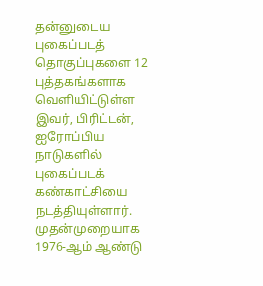தன்னுடைய புகைப்படத் தொகுப்புகளை 12 புத்தகங்களாக வெளியிட்டுள்ள இவர், பிரிட்டன், ஐரோப்பிய நாடுகளில் புகைப்படக் கண்காட்சியை நடத்தியுள்ளார். முதன்முறையாக 1976-ஆம் ஆண்டு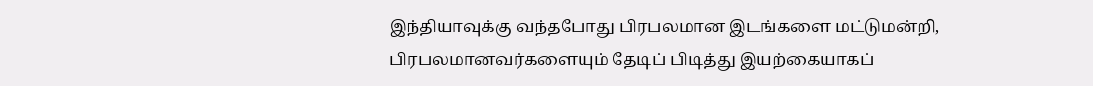இந்தியாவுக்கு வந்தபோது பிரபலமான இடங்களை மட்டுமன்றி, பிரபலமானவர்களையும் தேடிப் பிடித்து இயற்கையாகப்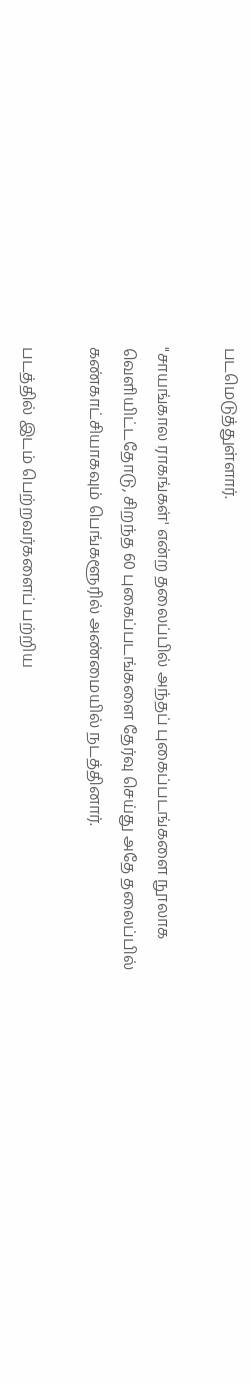படமெடுத்துள்ளார்.

"சாயங்கால ராகங்கள்' என்ற தலைப்பில் அந்தப் புகைப்படங்களை நூலாக வெளியிட்டதோடு, சிறந்த 60 புகைப்படங்களை தேர்வு செய்து அதே தலைப்பில் கண்காட்சியாகவும் பெங்களூரில் அண்மையில் நடத்தினார்.

படத்தில் இடம் பெற்றவர்களைப் பற்றிய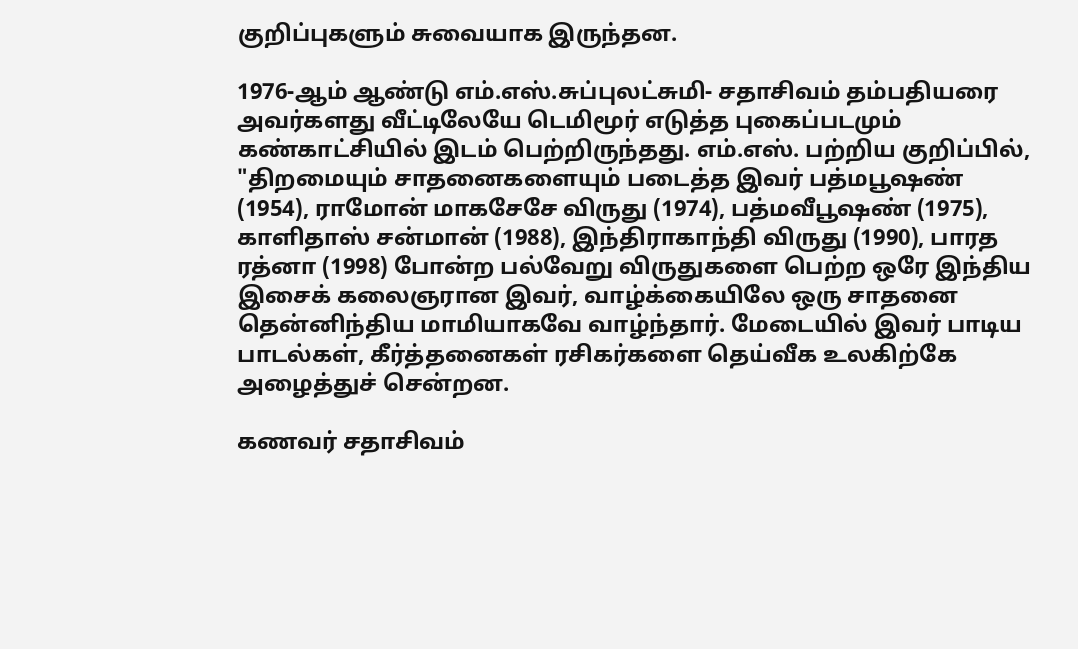குறிப்புகளும் சுவையாக இருந்தன.

1976-ஆம் ஆண்டு எம்.எஸ்.சுப்புலட்சுமி- சதாசிவம் தம்பதியரை அவர்களது வீட்டிலேயே டெமிமூர் எடுத்த புகைப்படமும் கண்காட்சியில் இடம் பெற்றிருந்தது. எம்.எஸ். பற்றிய குறிப்பில், "திறமையும் சாதனைகளையும் படைத்த இவர் பத்மபூஷண் (1954), ராமோன் மாகசேசே விருது (1974), பத்மவீபூஷண் (1975), காளிதாஸ் சன்மான் (1988), இந்திராகாந்தி விருது (1990), பாரத ரத்னா (1998) போன்ற பல்வேறு விருதுகளை பெற்ற ஒரே இந்திய இசைக் கலைஞரான இவர், வாழ்க்கையிலே ஒரு சாதனை தென்னிந்திய மாமியாகவே வாழ்ந்தார். மேடையில் இவர் பாடிய பாடல்கள், கீர்த்தனைகள் ரசிகர்களை தெய்வீக உலகிற்கே அழைத்துச் சென்றன.

கணவர் சதாசிவம்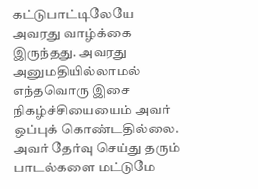கட்டுபாட்டிலேயே அவரது வாழ்க்கை இருந்தது. அவரது அனுமதியில்லாமல் எந்தவொரு இசை நிகழ்ச்சியையைம் அவர் ஒப்புக் கொண்டதில்லை. அவர் தேர்வு செய்து தரும் பாடல்களை மட்டுமே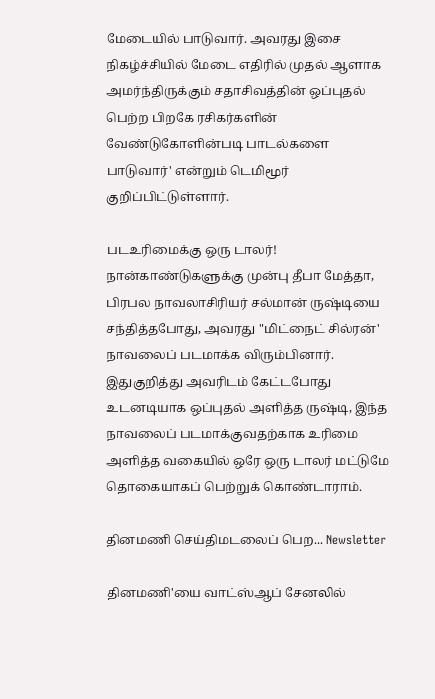மேடையில் பாடுவார். அவரது இசை நிகழ்ச்சியில் மேடை எதிரில் முதல் ஆளாக அமர்ந்திருக்கும் சதாசிவத்தின் ஒப்புதல் பெற்ற பிறகே ரசிகர்களின் வேண்டுகோளின்படி பாடல்களை பாடுவார்' என்றும் டெமிமூர் குறிப்பிட்டுள்ளார்.

படஉரிமைக்கு ஒரு டாலர்!
நான்காண்டுகளுக்கு முன்பு தீபா மேத்தா, பிரபல நாவலாசிரியர் சல்மான் ருஷ்டியை சந்தித்தபோது, அவரது "மிட்நைட் சில்ரன்' நாவலைப் படமாக்க விரும்பினார். இதுகுறித்து அவரிடம் கேட்டபோது உடனடியாக ஒப்புதல் அளித்த ருஷ்டி, இந்த நாவலைப் படமாக்குவதற்காக உரிமை அளித்த வகையில் ஒரே ஒரு டாலர் மட்டுமே தொகையாகப் பெற்றுக் கொண்டாராம்.

தினமணி செய்திமடலைப் பெற... Newsletter

தினமணி'யை வாட்ஸ்ஆப் சேனலில்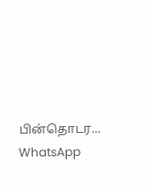பின்தொடர... WhatsApp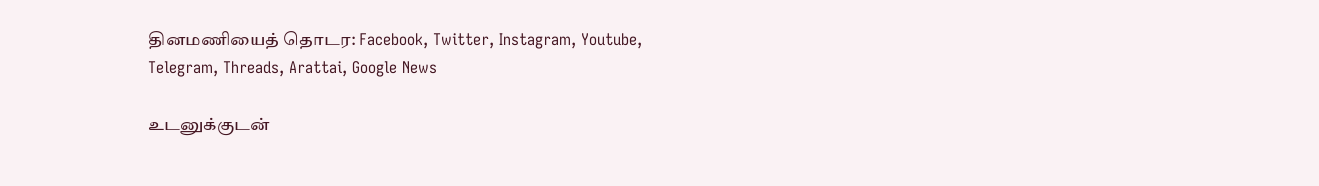தினமணியைத் தொடர: Facebook, Twitter, Instagram, Youtube, Telegram, Threads, Arattai, Google News

உடனுக்குடன்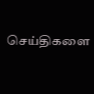செய்திகளை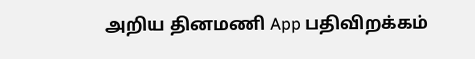அறிய தினமணி App பதிவிறக்கம்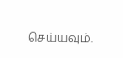செய்யவும்.